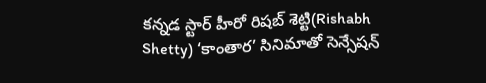కన్నడ స్టార్ హీరో రిషబ్ శెట్టి(Rishabh Shetty) ‘కాంతార’ సినిమాతో సెన్సేషన్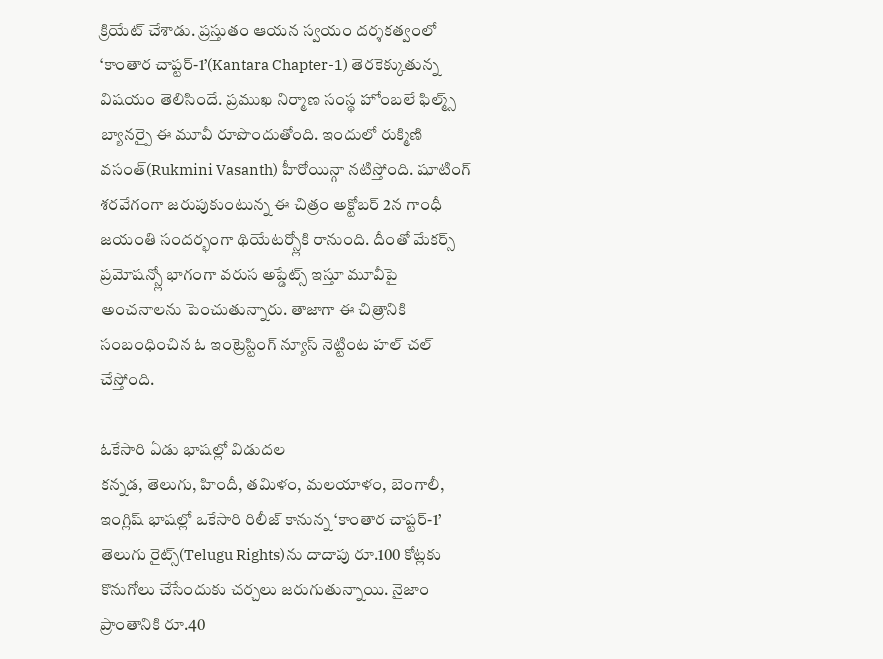క్రియేట్ చేశాడు. ప్రస్తుతం ఆయన స్వయం దర్శకత్వంలో ‘కాంతార చాప్టర్-1’(Kantara Chapter-1) తెరకెక్కుతున్న విషయం తెలిసిందే. ప్రముఖ నిర్మాణ సంస్థ హోంబలే ఫిల్మ్స్ బ్యానర్పై ఈ మూవీ రూపొందుతోంది. ఇందులో రుక్మిణి వసంత్(Rukmini Vasanth) హీరోయిన్గా నటిస్తోంది. షూటింగ్ శరవేగంగా జరుపుకుంటున్న ఈ చిత్రం అక్టోబర్ 2న గాంధీ జయంతి సందర్భంగా థియేటర్స్లోకి రానుంది. దీంతో మేకర్స్ ప్రమోషన్స్లో భాగంగా వరుస అప్డేట్స్ ఇస్తూ మూవీపై అంచనాలను పెంచుతున్నారు. తాజాగా ఈ చిత్రానికి సంబంధించిన ఓ ఇంట్రెస్టింగ్ న్యూస్ నెట్టింట హల్ చల్ చేస్తోంది.

ఓకేసారి ఏడు భాషల్లో విడుదల
కన్నడ, తెలుగు, హిందీ, తమిళం, మలయాళం, బెంగాలీ, ఇంగ్లిష్ భాషల్లో ఒకేసారి రిలీజ్ కానున్న ‘కాంతార చాప్టర్-1’ తెలుగు రైట్స్(Telugu Rights)ను దాదాపు రూ.100 కోట్లకు కొనుగోలు చేసేందుకు చర్చలు జరుగుతున్నాయి. నైజాం ప్రాంతానికి రూ.40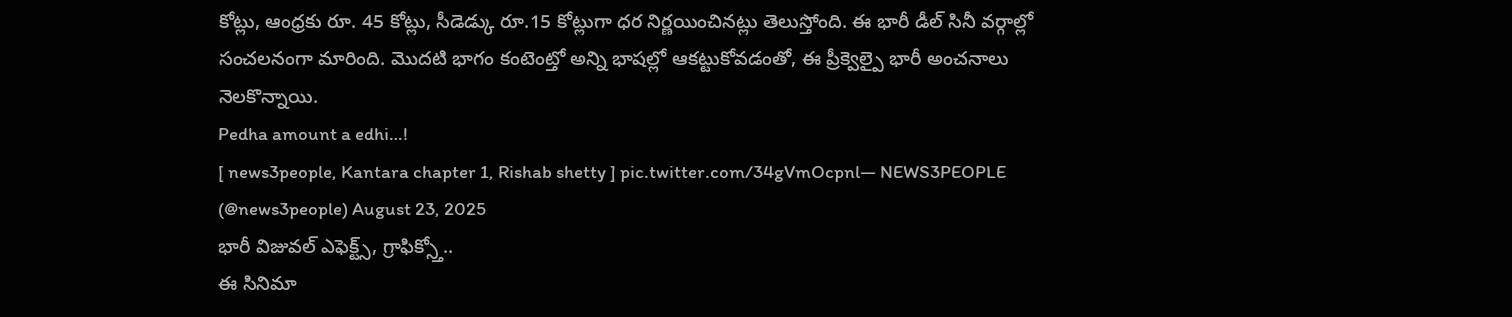కోట్లు, ఆంధ్రకు రూ. 45 కోట్లు, సీడెడ్కు రూ.15 కోట్లుగా ధర నిర్ణయించినట్లు తెలుస్తోంది. ఈ భారీ డీల్ సినీ వర్గాల్లో సంచలనంగా మారింది. మొదటి భాగం కంటెంట్తో అన్ని భాషల్లో ఆకట్టుకోవడంతో, ఈ ప్రీక్వెల్పై భారీ అంచనాలు నెలకొన్నాయి.
Pedha amount a edhi…!
[ news3people, Kantara chapter 1, Rishab shetty ] pic.twitter.com/34gVmOcpnl— NEWS3PEOPLE (@news3people) August 23, 2025
భారీ విజువల్ ఎఫెక్ట్స్, గ్రాఫిక్స్తో..
ఈ సినిమా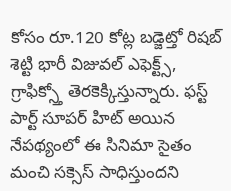కోసం రూ.120 కోట్ల బడ్జెట్తో రిషబ్ శెట్టి భారీ విజువల్ ఎఫెక్ట్స్, గ్రాఫిక్స్తో తెరకెక్కిస్తున్నారు. ఫస్ట్ పార్ట్ సూపర్ హిట్ అయిన నేపథ్యంలో ఈ సినిమా సైతం మంచి సక్సెస్ సాధిస్తుందని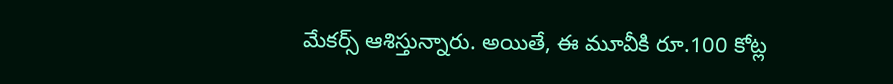మేకర్స్ ఆశిస్తున్నారు. అయితే, ఈ మూవీకి రూ.100 కోట్ల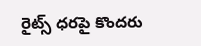రైట్స్ ధరపై కొందరు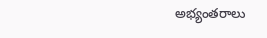అభ్యంతరాలు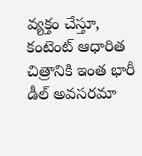వ్యక్తం చేస్తూ, కంటెంట్ ఆధారిత చిత్రానికి ఇంత భారీ డీల్ అవసరమా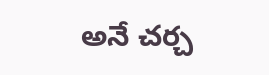అనే చర్చ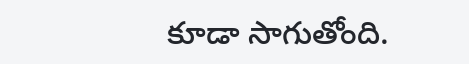కూడా సాగుతోంది.